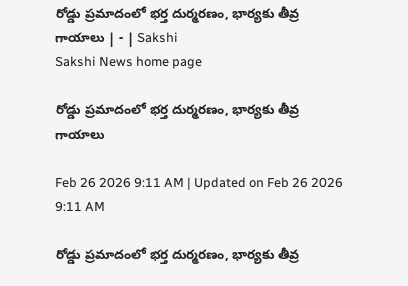రోడ్డు ప్రమాదంలో భర్త దుర్మరణం, భార్యకు తీవ్ర గాయాలు | - | Sakshi
Sakshi News home page

రోడ్డు ప్రమాదంలో భర్త దుర్మరణం, భార్యకు తీవ్ర గాయాలు

Feb 26 2026 9:11 AM | Updated on Feb 26 2026 9:11 AM

రోడ్డు ప్రమాదంలో భర్త దుర్మరణం, భార్యకు తీవ్ర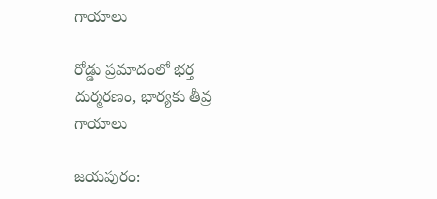గాయాలు

రోడ్డు ప్రమాదంలో భర్త దుర్మరణం, భార్యకు తీవ్ర గాయాలు

జయపురం: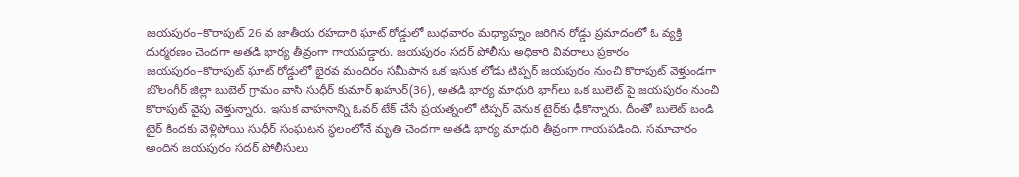జయపురం–కొరాపుట్‌ 26 వ జాతీయ రహదారి ఘాట్‌ రోడ్డులో బుధవారం మధ్యాహ్నం జరిగిన రోడ్డు ప్రమాదంలో ఓ వ్యక్తి దుర్మరణం చెందగా అతడి భార్య తీవ్రంగా గాయపడ్డారు. జయపురం సదర్‌ పోలీసు అధికారి వివరాలు ప్రకారం జయపురం–కొరాపుట్‌ ఘాట్‌ రోడ్డులో భైరవ మందిరం సమీపాన ఒక ఇసుక లోడు టిప్పర్‌ జయపురం నుంచి కొరాపుట్‌ వెళ్తుండగా బొలంగీర్‌ జిల్లా బుబెల్‌ గ్రామం వాసి సుధీర్‌ కుమార్‌ ఖహుర్‌(36), అతడి భార్య మాధురి భాగ్‌లు ఒక బులెట్‌ పై జయపురం నుంచి కొరాపుట్‌ వైపు వెళ్తున్నారు. ఇసుక వాహనాన్ని ఓవర్‌ టేక్‌ చేసే ప్రయత్నంలో టిప్పర్‌ వెనుక టైర్‌కు ఢీకొన్నారు. దీంతో బులెట్‌ బండి టైర్‌ కిందకు వెళ్లిపోయి సుధీర్‌ సంఘటన స్థలంలోనే మృతి చెందగా అతడి భార్య మాధురి తీవ్రంగా గాయపడింది. సమాచారం అందిన జయపురం సదర్‌ పోలీసులు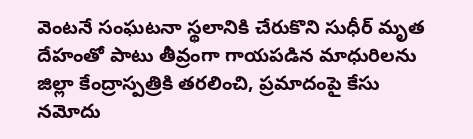వెంటనే సంఘటనా స్థలానికి చేరుకొని సుధీర్‌ మృత దేహంతో పాటు తీవ్రంగా గాయపడిన మాధురిలను జిల్లా కేంద్రాస్పత్రికి తరలించి, ప్రమాదంపై కేసు నమోదు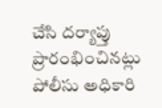చేసి దర్యాప్తు ప్రారంభించినట్లు పోలీసు అధికారి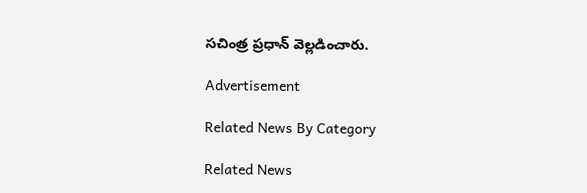సచింత్ర ప్రధాన్‌ వెల్లడించారు.

Advertisement

Related News By Category

Related News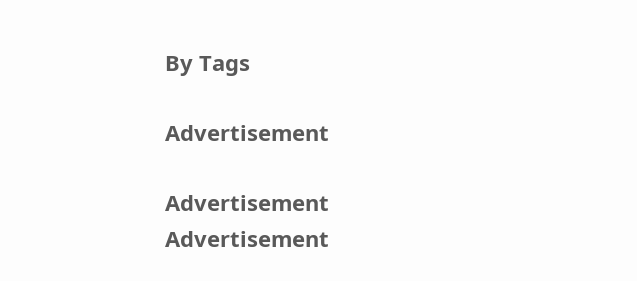By Tags

Advertisement

Advertisement
Advertisement